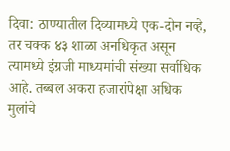दिवा: ठाण्यातील दिव्यामध्ये एक-दोन नव्हे, तर चक्क ४३ शाळा अनधिकृत असून त्यामध्ये इंग्रजी माध्यमांची संख्या सर्वाधिक आहे. तब्बल अकरा हजारांपेक्षा अधिक मुलांचे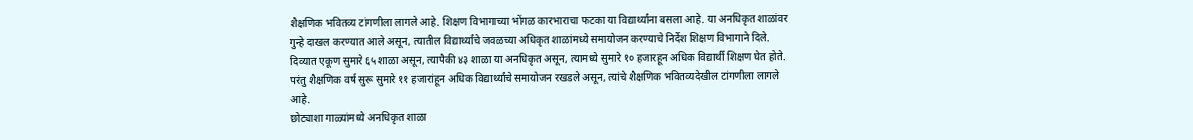शैक्षणिक भवितव्य टांगणीला लागले आहे. शिक्षण विभागाच्या भोंगळ कारभाराचा फटका या विद्यार्थ्यांना बसला आहे. या अनधिकृत शाळांवर गुन्हे दाखल करण्यात आले असून, त्यातील विद्यार्थ्यांचे जवळच्या अधिकृत शाळांमध्ये समायोजन करण्याचे निर्देश शिक्षण विभागाने दिले.
दिव्यात एकूण सुमारे ६५ शाळा असून, त्यापैकी ४३ शाळा या अनधिकृत असून, त्यामध्ये सुमारे १० हजारहून अधिक विद्यार्थी शिक्षण घेत होते. परंतु शैक्षणिक वर्ष सुरू सुमारे ११ हजारांहून अधिक विद्यार्थ्यांचे समायोजन रखडले असून, त्यांचे शैक्षणिक भवितव्यदेखील टांगणीला लागले आहे.
छोट्याशा गाळ्यांमध्ये अनधिकृत शाळा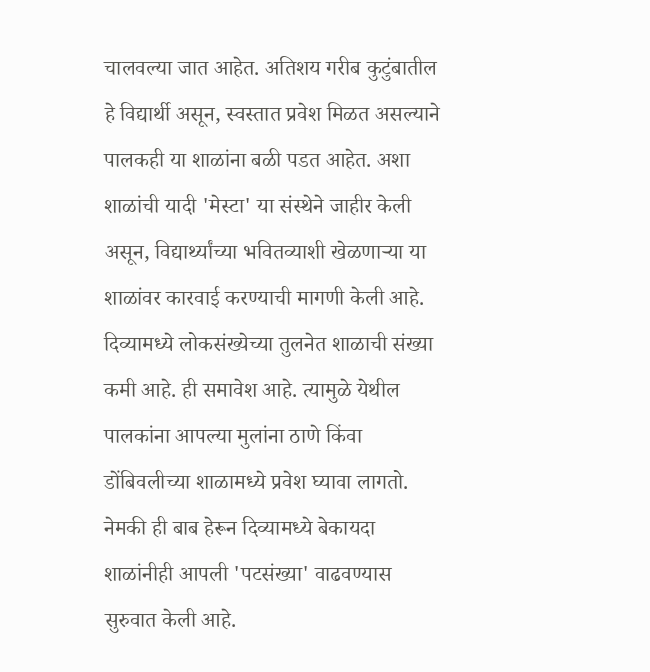चालवल्या जात आहेत. अतिशय गरीब कुटुंबातील हे विद्यार्थी असून, स्वस्तात प्रवेश मिळत असल्याने पालकही या शाळांना बळी पडत आहेत. अशा शाळांची यादी 'मेस्टा' या संस्थेने जाहीर केली असून, विद्यार्थ्यांच्या भवितव्याशी खेळणाऱ्या या शाळांवर कारवाई करण्याची मागणी केली आहे.
दिव्यामध्ये लोकसंख्येच्या तुलनेत शाळाची संख्या कमी आहे. ही समावेश आहे. त्यामुळे येथील पालकांना आपल्या मुलांना ठाणे किंवा डोंबिवलीच्या शाळामध्ये प्रवेश घ्यावा लागतो. नेमकी ही बाब हेरून दिव्यामध्ये बेकायदा शाळांनीही आपली 'पटसंख्या' वाढवण्यास सुरुवात केली आहे.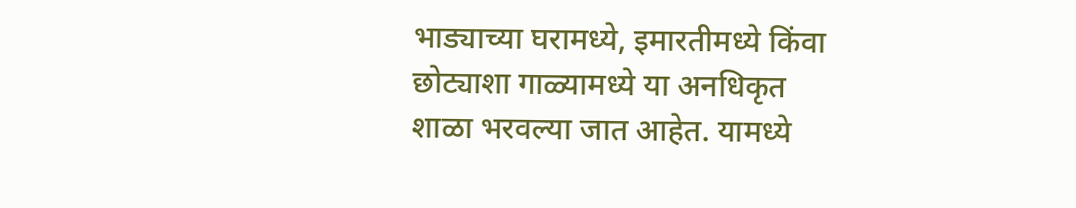भाड्याच्या घरामध्ये, इमारतीमध्ये किंवा छोट्याशा गाळ्यामध्ये या अनधिकृत शाळा भरवल्या जात आहेत. यामध्ये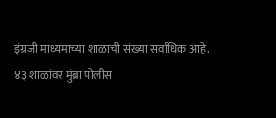इंग्रजी माध्यमाच्या शाळाची संख्या सर्वाधिक आहे.
४३ शाळांवर मुंब्रा पोलीस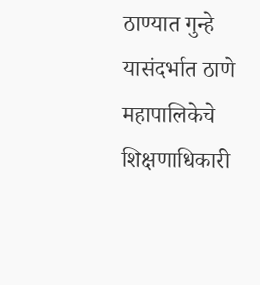ठाण्यात गुन्हे यासंदर्भात ठाणे महापालिकेचे शिक्षणाधिकारी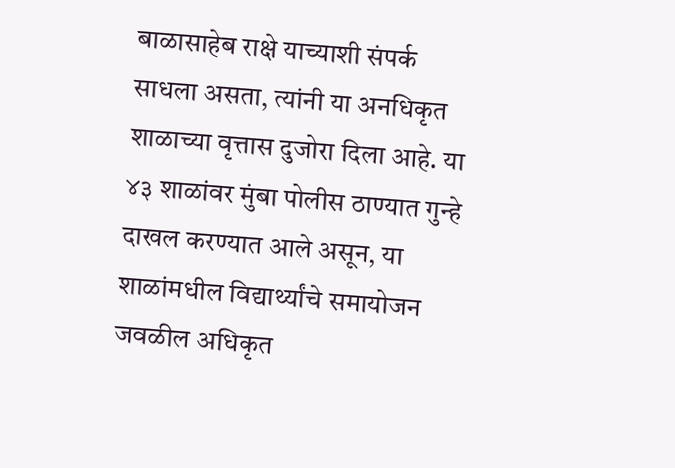बाळासाहेब राक्षे याच्याशी संपर्क साधला असता, त्यांनी या अनधिकृत शाळाच्या वृत्तास दुजोरा दिला आहे. या ४३ शाळांवर मुंबा पोलीस ठाण्यात गुन्हे दाखल करण्यात आले असून, या शाळांमधील विद्यार्थ्यांचे समायोजन जवळील अधिकृत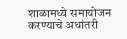शाळामध्ये समायोजन करण्याचे अधांतरी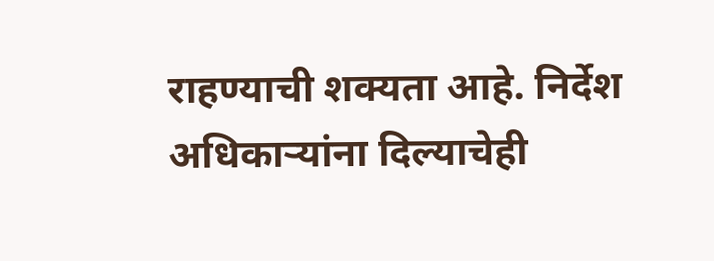राहण्याची शक्यता आहे. निर्देश अधिकाऱ्यांना दिल्याचेही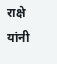राक्षे यांनी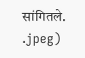सांगितले.
.jpeg)